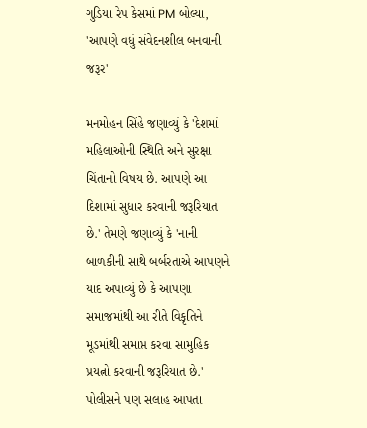ગુડિયા રેપ કેસમાં PM બોલ્યા, 'આપણે વધું સંવેદનશીલ બનવાની જરૂર'

મનમોહન સિંહે જણાવ્યું કે 'દેશમાં મહિલાઓની સ્થિતિ અને સુરક્ષા ચિંતાનો વિષય છે. આપણે આ દિશામાં સુધાર કરવાની જરૂરિયાત છે.' તેમણે જણાવ્યું કે 'નાની બાળકીની સાથે બર્બરતાએ આપણને યાદ અપાવ્યું છે કે આપણા સમાજમાંથી આ રીતે વિકૃતિને મૂડમાંથી સમાપ્ત કરવા સામુહિક પ્રયત્નો કરવાની જરૂરિયાત છે.'
પોલીસને પણ સલાહ આપતા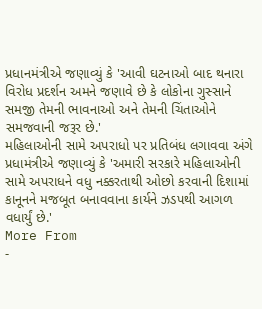પ્રધાનમંત્રીએ જણાવ્યું કે 'આવી ઘટનાઓ બાદ થનારા વિરોધ પ્રદર્શન અમને જણાવે છે કે લોકોના ગુસ્સાને સમજી તેમની ભાવનાઓ અને તેમની ચિંતાઓને સમજવાની જરૂર છે.'
મહિલાઓની સામે અપરાધો પર પ્રતિબંધ લગાવવા અંગે પ્રધામંત્રીએ જણાવ્યું કે 'અમારી સરકારે મહિલાઓની સામે અપરાધને વધુ નક્કરતાથી ઓછો કરવાની દિશામાં કાનૂનને મજબૂત બનાવવાના કાર્યને ઝડપથી આગળ વધાર્યું છે.'
More From
-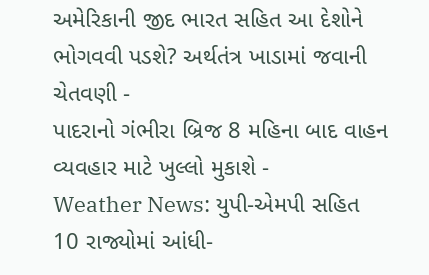અમેરિકાની જીદ ભારત સહિત આ દેશોને ભોગવવી પડશે? અર્થતંત્ર ખાડામાં જવાની ચેતવણી -
પાદરાનો ગંભીરા બ્રિજ 8 મહિના બાદ વાહન વ્યવહાર માટે ખુલ્લો મુકાશે -
Weather News: યુપી-એમપી સહિત 10 રાજ્યોમાં આંધી-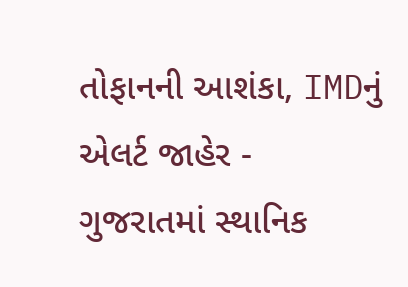તોફાનની આશંકા, IMDનું એલર્ટ જાહેર -
ગુજરાતમાં સ્થાનિક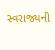સ્વરાજ્યની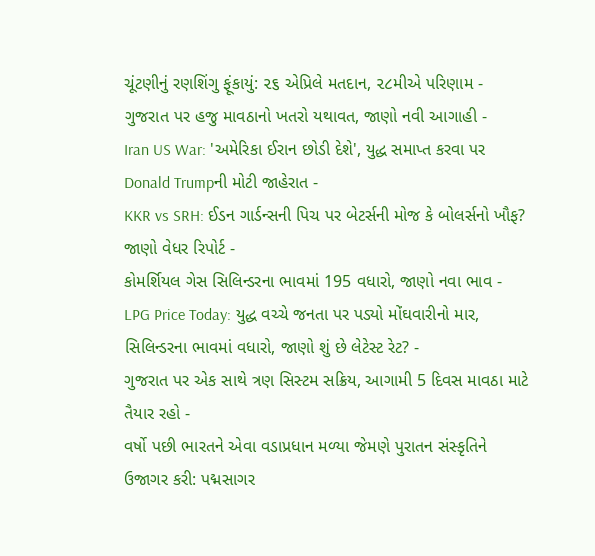ચૂંટણીનું રણશિંગુ ફૂંકાયું: ૨૬ એપ્રિલે મતદાન, ૨૮મીએ પરિણામ -
ગુજરાત પર હજુ માવઠાનો ખતરો યથાવત, જાણો નવી આગાહી -
Iran US War: 'અમેરિકા ઈરાન છોડી દેશે', યુદ્ધ સમાપ્ત કરવા પર Donald Trumpની મોટી જાહેરાત -
KKR vs SRH: ઈડન ગાર્ડન્સની પિચ પર બેટર્સની મોજ કે બોલર્સનો ખૌફ? જાણો વેધર રિપોર્ટ -
કોમર્શિયલ ગેસ સિલિન્ડરના ભાવમાં 195 વધારો, જાણો નવા ભાવ -
LPG Price Today: યુદ્ધ વચ્ચે જનતા પર પડ્યો મોંઘવારીનો માર, સિલિન્ડરના ભાવમાં વધારો, જાણો શું છે લેટેસ્ટ રેટ? -
ગુજરાત પર એક સાથે ત્રણ સિસ્ટમ સક્રિય, આગામી 5 દિવસ માવઠા માટે તૈયાર રહો -
વર્ષો પછી ભારતને એવા વડાપ્રધાન મળ્યા જેમણે પુરાતન સંસ્કૃતિને ઉજાગર કરી: પદ્મસાગર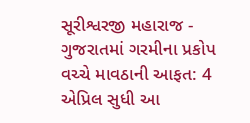સૂરીશ્વરજી મહારાજ -
ગુજરાતમાં ગરમીના પ્રકોપ વચ્ચે માવઠાની આફત: 4 એપ્રિલ સુધી આ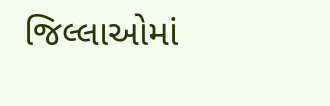જિલ્લાઓમાં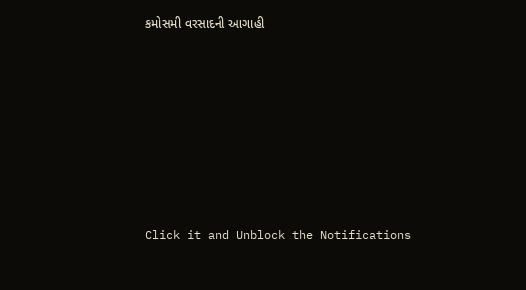કમોસમી વરસાદની આગાહી











Click it and Unblock the Notifications